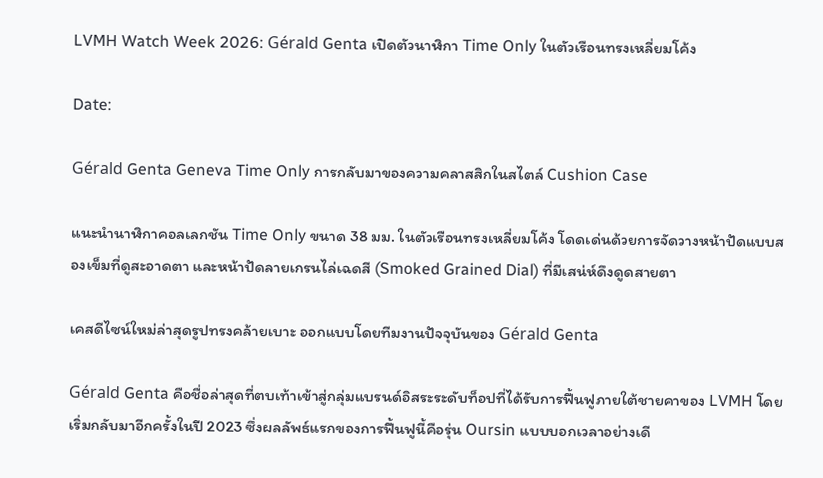LVMH Watch Week 2026: Gérald Genta เปิดตัวนาฬิกา Time Only ในตัวเรือนทรงเหลี่ยมโค้ง

Date:

Gérald Genta Geneva Time Only การกลับมาของความคลาสสิกในสไตล์ Cushion Case

แนะนำนาฬิกาคอลเลกชัน Time Only ขนาด 38 มม. ในตัวเรือนทรงเหลี่ยมโค้ง โดดเด่นด้วยการจัดวางหน้าปัดแบบสองเข็มที่ดูสะอาดตา และหน้าปัดลายเกรนไล่เฉดสี (Smoked Grained Dial) ที่มีเสน่ห์ดึงดูดสายตา

เคสดีไซน์ใหม่ล่าสุดรูปทรงคล้ายเบาะ ออกแบบโดยทีมงานปัจจุบันของ Gérald Genta

Gérald Genta คือชื่อล่าสุดที่ตบเท้าเข้าสู่กลุ่มแบรนด์อิสระระดับท็อปที่ได้รับการฟื้นฟูภายใต้ชายคาของ LVMH โดยเริ่มกลับมาอีกครั้งในปี 2023 ซึ่งผลลัพธ์แรกของการฟื้นฟูนี้คือรุ่น Oursin แบบบอกเวลาอย่างเดี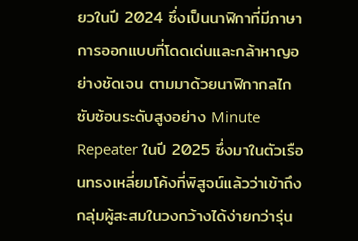ยวในปี 2024 ซึ่งเป็นนาฬิกาที่มีภาษาการออกแบบที่โดดเด่นและกล้าหาญอย่างชัดเจน ตามมาด้วยนาฬิกากลไกซับซ้อนระดับสูงอย่าง Minute Repeater ในปี 2025 ซึ่งมาในตัวเรือนทรงเหลี่ยมโค้งที่พิสูจน์แล้วว่าเข้าถึงกลุ่มผู้สะสมในวงกว้างได้ง่ายกว่ารุ่น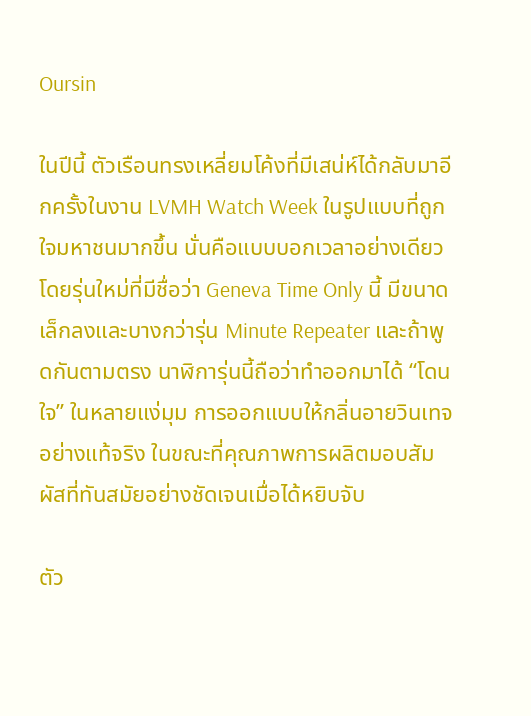Oursin

ในปีนี้ ตัวเรือนทรงเหลี่ยมโค้งที่มีเสน่ห์ได้กลับมาอีกครั้งในงาน LVMH Watch Week ในรูปแบบที่ถูกใจมหาชนมากขึ้น นั่นคือแบบบอกเวลาอย่างเดียว โดยรุ่นใหม่ที่มีชื่อว่า Geneva Time Only นี้ มีขนาดเล็กลงและบางกว่ารุ่น Minute Repeater และถ้าพูดกันตามตรง นาฬิการุ่นนี้ถือว่าทำออกมาได้ “โดนใจ” ในหลายแง่มุม การออกแบบให้กลิ่นอายวินเทจอย่างแท้จริง ในขณะที่คุณภาพการผลิตมอบสัมผัสที่ทันสมัยอย่างชัดเจนเมื่อได้หยิบจับ

ตัว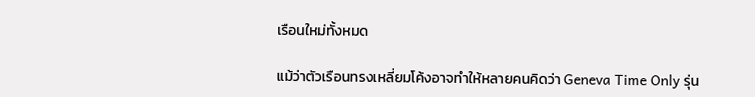เรือนใหม่ทั้งหมด

แม้ว่าตัวเรือนทรงเหลี่ยมโค้งอาจทำให้หลายคนคิดว่า Geneva Time Only รุ่น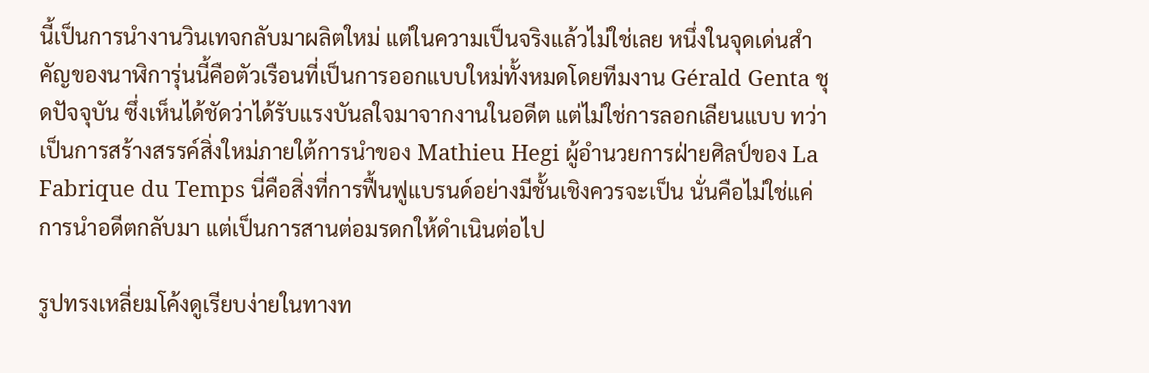นี้เป็นการนำงานวินเทจกลับมาผลิตใหม่ แต่ในความเป็นจริงแล้วไม่ใช่เลย หนึ่งในจุดเด่นสำคัญของนาฬิการุ่นนี้คือตัวเรือนที่เป็นการออกแบบใหม่ทั้งหมดโดยทีมงาน Gérald Genta ชุดปัจจุบัน ซึ่งเห็นได้ชัดว่าได้รับแรงบันลใจมาจากงานในอดีต แต่ไม่ใช่การลอกเลียนแบบ ทว่าเป็นการสร้างสรรค์สิ่งใหม่ภายใต้การนำของ Mathieu Hegi ผู้อำนวยการฝ่ายศิลป์ของ La Fabrique du Temps นี่คือสิ่งที่การฟื้นฟูแบรนด์อย่างมีชั้นเชิงควรจะเป็น นั่นคือไม่ใช่แค่การนำอดีตกลับมา แต่เป็นการสานต่อมรดกให้ดำเนินต่อไป

รูปทรงเหลี่ยมโค้งดูเรียบง่ายในทางท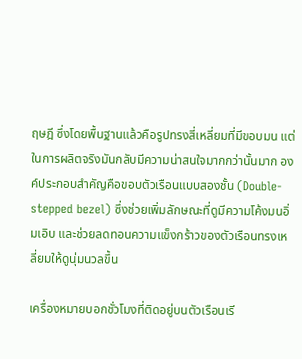ฤษฎี ซึ่งโดยพื้นฐานแล้วคือรูปทรงสี่เหลี่ยมที่มีขอบมน แต่ในการผลิตจริงมันกลับมีความน่าสนใจมากกว่านั้นมาก องค์ประกอบสำคัญคือขอบตัวเรือนแบบสองชั้น (Double-stepped bezel) ซึ่งช่วยเพิ่มลักษณะที่ดูมีความโค้งมนอิ่มเอิบ และช่วยลดทอนความแข็งกร้าวของตัวเรือนทรงเหลี่ยมให้ดูนุ่มนวลขึ้น

เครื่องหมายบอกชั่วโมงที่ติดอยู่บนตัวเรือนเรี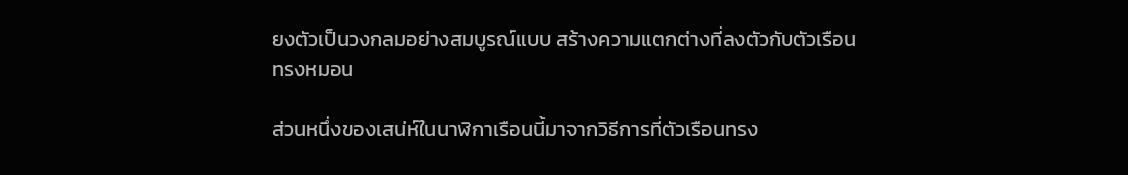ยงตัวเป็นวงกลมอย่างสมบูรณ์แบบ สร้างความแตกต่างที่ลงตัวกับตัวเรือนทรงหมอน

ส่วนหนึ่งของเสน่ห์ในนาฬิกาเรือนนี้มาจากวิธีการที่ตัวเรือนทรง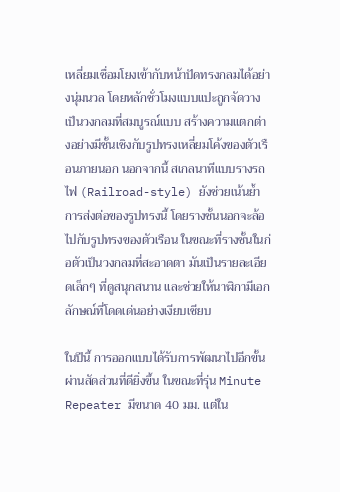เหลี่ยมเชื่อมโยงเข้ากับหน้าปัดทรงกลมได้อย่างนุ่มนวล โดยหลักชั่วโมงแบบแปะถูกจัดวางเป็นวงกลมที่สมบูรณ์แบบ สร้างความแตกต่างอย่างมีชั้นเชิงกับรูปทรงเหลี่ยมโค้งของตัวเรือนภายนอก นอกจากนี้ สเกลนาทีแบบรางรถไฟ (Railroad-style) ยังช่วยเน้นย้ำการส่งต่อของรูปทรงนี้ โดยรางชั้นนอกจะล้อไปกับรูปทรงของตัวเรือน ในขณะที่รางชั้นในก่อตัวเป็นวงกลมที่สะอาดตา มันเป็นรายละเอียดเล็กๆ ที่ดูสนุกสนาน และช่วยให้นาฬิกามีเอกลักษณ์ที่โดดเด่นอย่างเงียบเชียบ

ในปีนี้ การออกแบบได้รับการพัฒนาไปอีกขั้นผ่านสัดส่วนที่ดียิ่งขึ้น ในขณะที่รุ่น Minute Repeater มีขนาด 40 มม. แต่ใน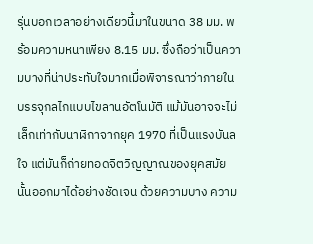รุ่นบอกเวลาอย่างเดียวนี้มาในขนาด 38 มม. พร้อมความหนาเพียง 8.15 มม. ซึ่งถือว่าเป็นความบางที่น่าประทับใจมากเมื่อพิจารณาว่าภายในบรรจุกลไกแบบไขลานอัตโนมัติ แม้มันอาจจะไม่เล็กเท่ากับนาฬิกาจากยุค 1970 ที่เป็นแรงบันลใจ แต่มันก็ถ่ายทอดจิตวิญญาณของยุคสมัยนั้นออกมาได้อย่างชัดเจน ด้วยความบาง ความ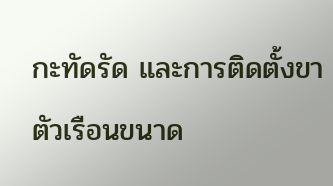กะทัดรัด และการติดตั้งขาตัวเรือนขนาด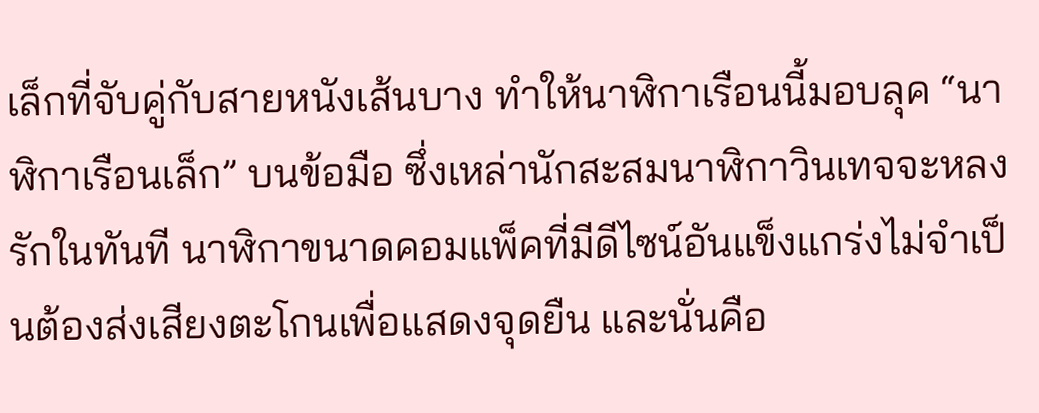เล็กที่จับคู่กับสายหนังเส้นบาง ทำให้นาฬิกาเรือนนี้มอบลุค “นาฬิกาเรือนเล็ก” บนข้อมือ ซึ่งเหล่านักสะสมนาฬิกาวินเทจจะหลงรักในทันที นาฬิกาขนาดคอมแพ็คที่มีดีไซน์อันแข็งแกร่งไม่จำเป็นต้องส่งเสียงตะโกนเพื่อแสดงจุดยืน และนั่นคือ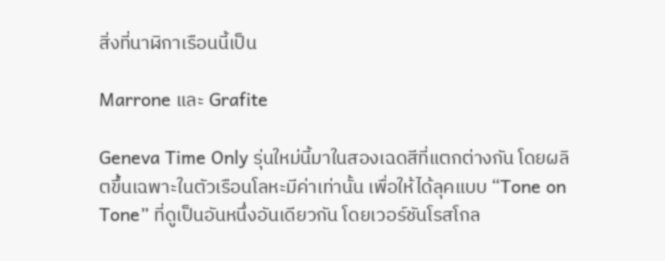สิ่งที่นาฬิกาเรือนนี้เป็น

Marrone และ Grafite

Geneva Time Only รุ่นใหม่นี้มาในสองเฉดสีที่แตกต่างกัน โดยผลิตขึ้นเฉพาะในตัวเรือนโลหะมีค่าเท่านั้น เพื่อให้ได้ลุคแบบ “Tone on Tone” ที่ดูเป็นอันหนึ่งอันเดียวกัน โดยเวอร์ชันโรสโกล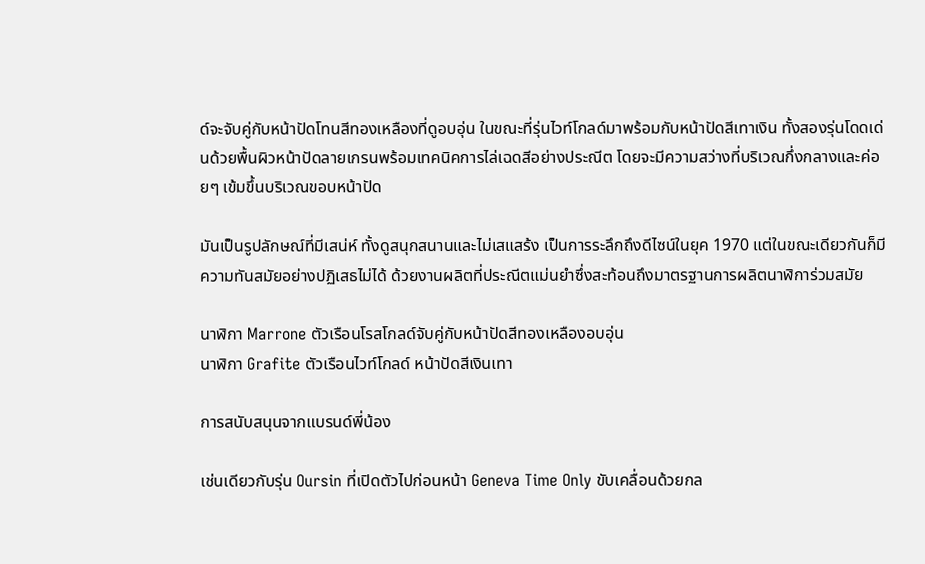ด์จะจับคู่กับหน้าปัดโทนสีทองเหลืองที่ดูอบอุ่น ในขณะที่รุ่นไวท์โกลด์มาพร้อมกับหน้าปัดสีเทาเงิน ทั้งสองรุ่นโดดเด่นด้วยพื้นผิวหน้าปัดลายเกรนพร้อมเทคนิคการไล่เฉดสีอย่างประณีต โดยจะมีความสว่างที่บริเวณกึ่งกลางและค่อยๆ เข้มขึ้นบริเวณขอบหน้าปัด

มันเป็นรูปลักษณ์ที่มีเสน่ห์ ทั้งดูสนุกสนานและไม่เสแสร้ง เป็นการระลึกถึงดีไซน์ในยุค 1970 แต่ในขณะเดียวกันก็มีความทันสมัยอย่างปฏิเสธไม่ได้ ด้วยงานผลิตที่ประณีตแม่นยำซึ่งสะท้อนถึงมาตรฐานการผลิตนาฬิการ่วมสมัย

นาฬิกา Marrone ตัวเรือนโรสโกลด์จับคู่กับหน้าปัดสีทองเหลืองอบอุ่น
นาฬิกา Grafite ตัวเรือนไวท์โกลด์ หน้าปัดสีเงินเทา

การสนับสนุนจากแบรนด์พี่น้อง

เช่นเดียวกับรุ่น Oursin ที่เปิดตัวไปก่อนหน้า Geneva Time Only ขับเคลื่อนด้วยกล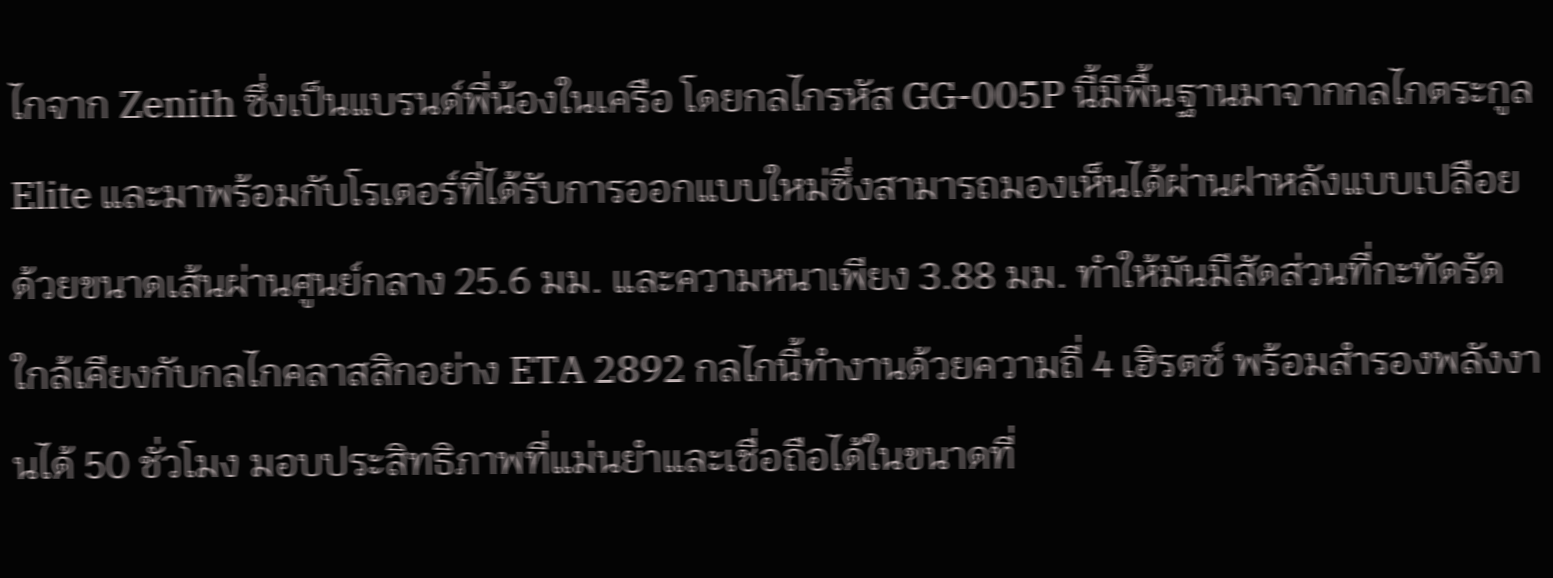ไกจาก Zenith ซึ่งเป็นแบรนด์พี่น้องในเครือ โดยกลไกรหัส GG-005P นี้มีพื้นฐานมาจากกลไกตระกูล Elite และมาพร้อมกับโรเตอร์ที่ได้รับการออกแบบใหม่ซึ่งสามารถมองเห็นได้ผ่านฝาหลังแบบเปลือย ด้วยขนาดเส้นผ่านศูนย์กลาง 25.6 มม. และความหนาเพียง 3.88 มม. ทำให้มันมีสัดส่วนที่กะทัดรัดใกล้เคียงกับกลไกคลาสสิกอย่าง ETA 2892 กลไกนี้ทำงานด้วยความถี่ 4 เฮิรตซ์ พร้อมสำรองพลังงานได้ 50 ชั่วโมง มอบประสิทธิภาพที่แม่นยำและเชื่อถือได้ในขนาดที่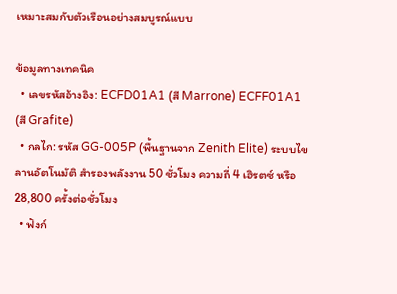เหมาะสมกับตัวเรือนอย่างสมบูรณ์แบบ

ข้อมูลทางเทคนิค
  • เลขรหัสอ้างอิง: ECFD01A1 (สี Marrone) ECFF01A1 (สี Grafite)
  • กลไก: รหัส GG-005P (พื้นฐานจาก Zenith Elite) ระบบไขลานอัตโนมัติ สำรองพลังงาน 50 ชั่วโมง ความถี่ 4 เฮิรตซ์ หรือ 28,800 ครั้งต่อชั่วโมง
  • ฟังก์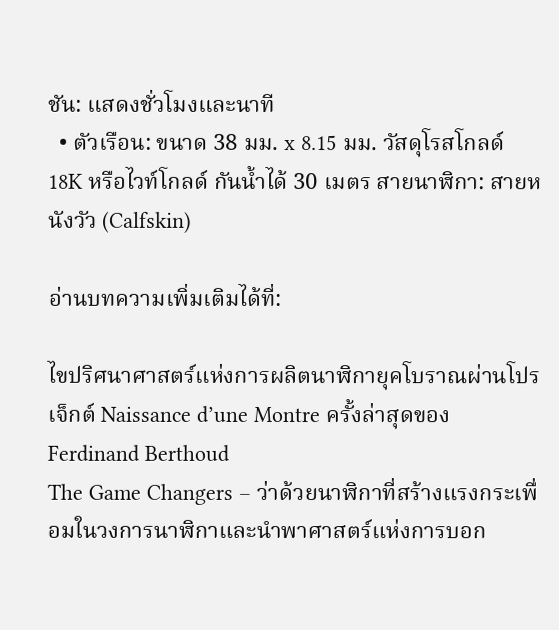ชัน: แสดงชั่วโมงและนาที
  • ตัวเรือน: ขนาด 38 มม. x 8.15 มม. วัสดุโรสโกลด์ 18K หรือไวท์โกลด์ กันน้ำได้ 30 เมตร สายนาฬิกา: สายหนังวัว (Calfskin)

อ่านบทความเพิ่มเติมได้ที่:

ไขปริศนาศาสตร์แห่งการผลิตนาฬิกายุคโบราณผ่านโปรเจ็กต์ Naissance d’une Montre ครั้งล่าสุดของ Ferdinand Berthoud
The Game Changers – ว่าด้วยนาฬิกาที่สร้างแรงกระเพื่อมในวงการนาฬิกาและนำพาศาสตร์แห่งการบอก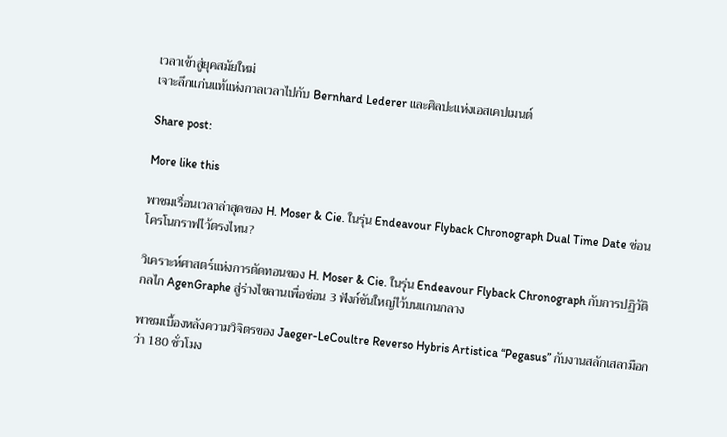เวลาเข้าสู่ยุคสมัยใหม่
เจาะลึกแก่นแท้แห่งกาลเวลาไปกับ Bernhard Lederer และศิลปะแห่งเอสเคปเมนต์

Share post:

More like this

พาชมเรื่อนเวลาล่าสุดของ H. Moser & Cie. ในรุ่น Endeavour Flyback Chronograph Dual Time Date ซ่อนโครโนกราฟไว้ตรงไหน?

วิเคราะห์ศาสตร์แห่งการตัดทอนของ H. Moser & Cie. ในรุ่น Endeavour Flyback Chronograph กับการปฏิวัติกลไก AgenGraphe สู่ร่างไขลานเพื่อซ่อน 3 ฟังก์ชันใหญ่ไว้บนแกนกลาง

พาชมเบื้องหลังความวิจิตรของ Jaeger-LeCoultre Reverso Hybris Artistica “Pegasus” กับงานสลักเสลามือกว่า 180 ชั่วโมง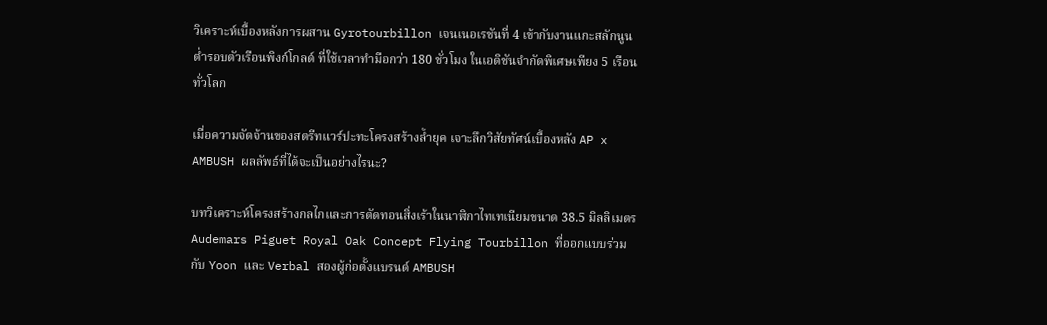วิเคราะห์เบื้องหลังการผสาน Gyrotourbillon เจนเนอเรชันที่ 4 เข้ากับงานแกะสลักนูนต่ำรอบตัวเรือนพิงก์โกลด์ ที่ใช้เวลาทำมือกว่า 180 ชั่วโมง ในเอดิชันจำกัดพิเศษเพียง 5 เรือนทั่วโลก

เมื่อความจัดจ้านของสตรีทแวร์ปะทะโครงสร้างล้ำยุค เจาะลึกวิสัยทัศน์เบื้องหลัง AP x AMBUSH ผลลัพธ์ที่ได้จะเป็นอย่างไรนะ?

บทวิเคราะห์โครงสร้างกลไกและการตัดทอนสิ่งเร้าในนาฬิกาไทเทเนียมขนาด 38.5 มิลลิเมตร Audemars Piguet Royal Oak Concept Flying Tourbillon ที่ออกแบบร่วมกับ Yoon และ Verbal สองผู้ก่อตั้งแบรนด์ AMBUSH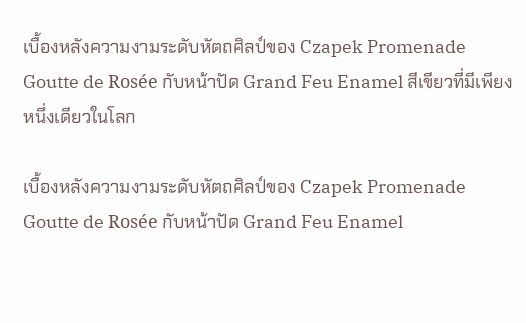เบื้องหลังความงามระดับหัตถศิลป์ของ Czapek Promenade Goutte de Rosée กับหน้าปัด Grand Feu Enamel สีเขียวที่มีเพียงหนึ่งเดียวในโลก

เบื้องหลังความงามระดับหัตถศิลป์ของ Czapek Promenade Goutte de Rosée กับหน้าปัด Grand Feu Enamel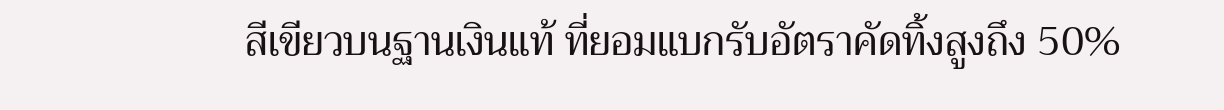สีเขียวบนฐานเงินแท้ ที่ยอมแบกรับอัตราคัดทิ้งสูงถึง 50%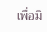เพื่อมิ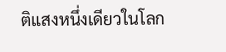ติแสงหนึ่งเดียวในโลก